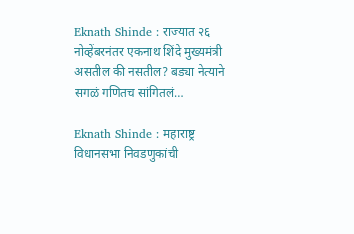Eknath Shinde : राज्यात २६ नोव्हेंबरनंतर एकनाथ शिंदे मुख्यमंत्री असतील की नसतील? बड्या नेत्याने सगळं गणितच सांगितलं…

Eknath Shinde : महाराष्ट्र विधानसभा निवडणुकांची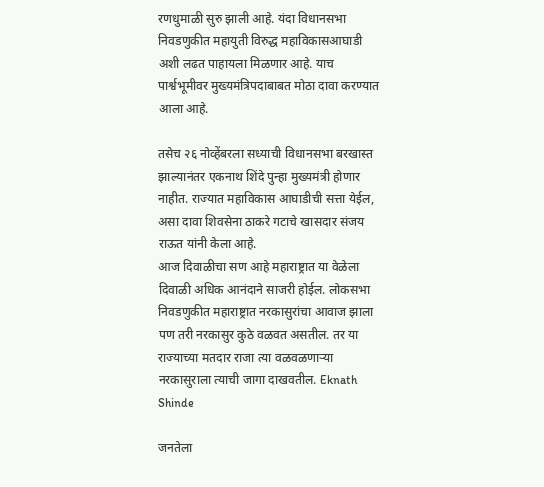रणधुमाळी सुरु झाली आहे. यंदा विधानसभा निवडणुकीत महायुती विरुद्ध महाविकासआघाडी अशी लढत पाहायला मिळणार आहे. याच पार्श्वभूमीवर मुख्यमंत्रिपदाबाबत मोठा दावा करण्यात आला आहे.

तसेच २६ नोव्हेंबरला सध्याची विधानसभा बरखास्त झाल्यानंतर एकनाथ शिंदे पुन्हा मुख्यमंत्री होणार नाहीत. राज्यात महाविकास आघाडीची सत्ता येईल, असा दावा शिवसेना ठाकरे गटाचे खासदार संजय राऊत यांनी केला आहे.
आज दिवाळीचा सण आहे महाराष्ट्रात या वेळेला दिवाळी अधिक आनंदाने साजरी होईल. लोकसभा निवडणुकीत महाराष्ट्रात नरकासुरांचा आवाज झाला पण तरी नरकासुर कुठे वळवत असतील. तर या राज्याच्या मतदार राजा त्या वळवळणाऱ्या नरकासुराला त्याची जागा दाखवतील. Eknath Shinde

जनतेला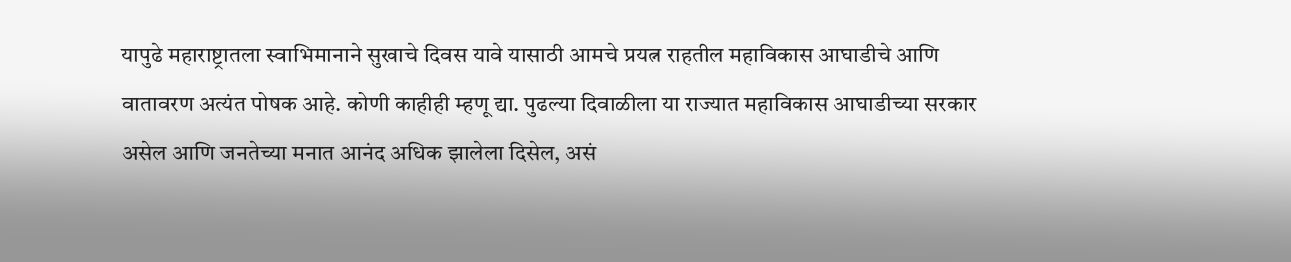यापुढे महाराष्ट्रातला स्वाभिमानाने सुखाचे दिवस यावे यासाठी आमचे प्रयत्न राहतील महाविकास आघाडीचे आणि वातावरण अत्यंत पोषक आहे. कोणी काहीही म्हणू द्या. पुढल्या दिवाळीला या राज्यात महाविकास आघाडीच्या सरकार असेल आणि जनतेच्या मनात आनंद अधिक झालेला दिसेल, असं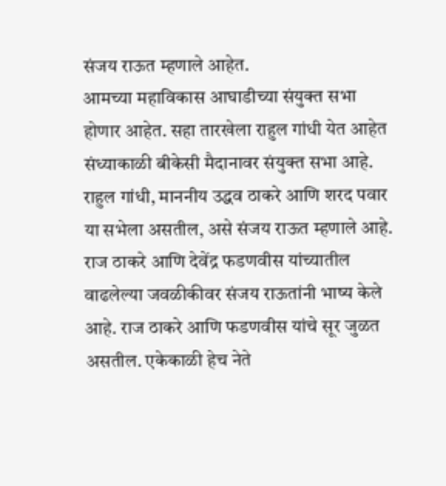संजय राऊत म्हणाले आहेत.
आमच्या महाविकास आघाडीच्या संयुक्त सभा होणार आहेत. सहा तारखेला राहुल गांधी येत आहेत संध्याकाळी बीकेसी मैदानावर संयुक्त सभा आहे. राहुल गांधी, माननीय उद्धव ठाकरे आणि शरद पवार या सभेला असतील, असे संजय राऊत म्हणाले आहे.
राज ठाकरे आणि देवेंद्र फडणवीस यांच्यातील वाढलेल्या जवळीकीवर संजय राऊतांनी भाष्य केले आहे. राज ठाकरे आणि फडणवीस यांचे सूर जुळत असतील. एकेकाळी हेच नेते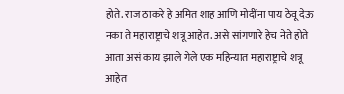होते. राज ठाकरे हे अमित शाह आणि मोदींना पाय ठेवू देऊ नका ते महाराष्ट्राचे शत्रू आहेत. असे सांगणारे हेच नेते होते आता असं काय झाले गेले एक महिन्यात महाराष्ट्राचे शत्रू आहेत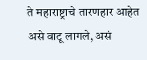ते महाराष्ट्राचे तारणहार आहेत असे वाटू लागले, असं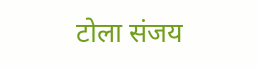टोला संजय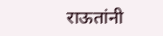राऊतांनी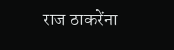राज ठाकरेंना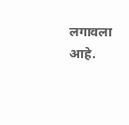लगावला आहे.